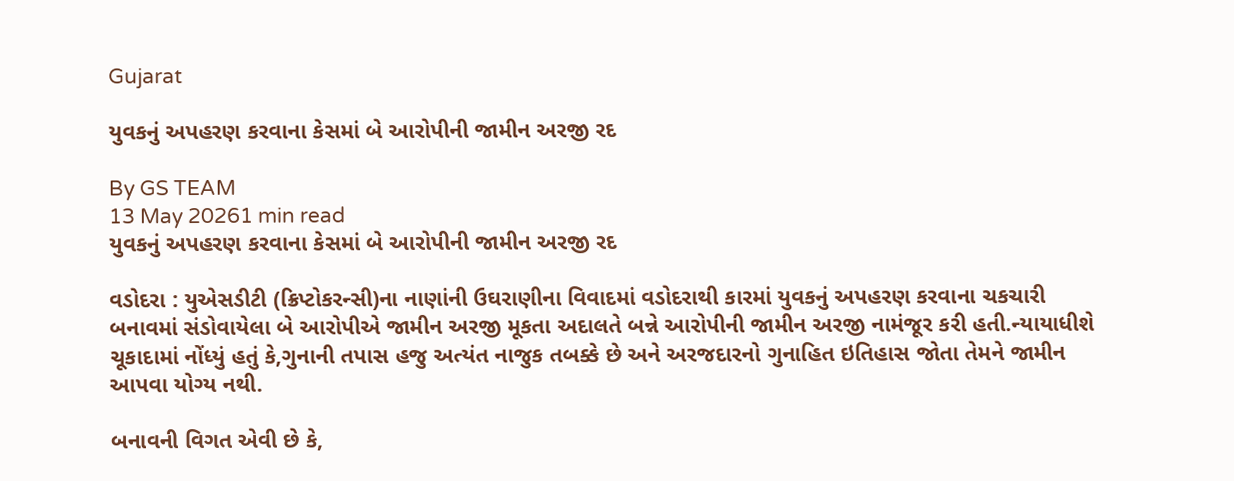Gujarat

યુવકનું અપહરણ કરવાના કેસમાં બે આરોપીની જામીન અરજી રદ

By GS TEAM
13 May 20261 min read
યુવકનું અપહરણ કરવાના કેસમાં બે આરોપીની જામીન અરજી રદ

વડોદરા : યુએસડીટી (ક્રિપ્ટોકરન્સી)ના નાણાંની ઉઘરાણીના વિવાદમાં વડોદરાથી કારમાં યુવકનું અપહરણ કરવાના ચકચારી બનાવમાં સંડોવાયેલા બે આરોપીએ જામીન અરજી મૂકતા અદાલતે બન્ને આરોપીની જામીન અરજી નામંજૂર કરી હતી.ન્યાયાધીશે ચૂકાદામાં નોંધ્યું હતું કે,ગુનાની તપાસ હજુ અત્યંત નાજુક તબક્કે છે અને અરજદારનો ગુનાહિત ઇતિહાસ જોતા તેમને જામીન આપવા યોગ્ય નથી.

બનાવની વિગત એવી છે કે,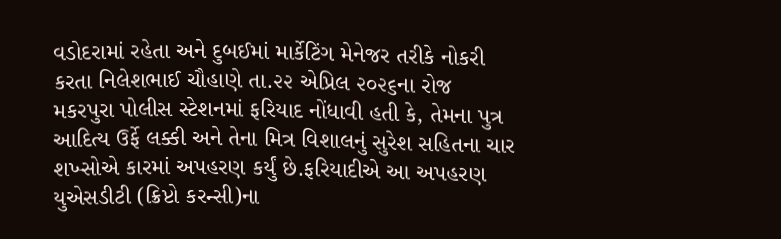વડોદરામાં રહેતા અને દુબઈમાં માર્કેટિંગ મેનેજર તરીકે નોકરી કરતા નિલેશભાઈ ચૌહાણે તા.૨૨ એપ્રિલ ૨૦૨૬ના રોજ મકરપુરા પોલીસ સ્ટેશનમાં ફરિયાદ નોંધાવી હતી કે, તેમના પુત્ર આદિત્ય ઉર્ફે લક્કી અને તેના મિત્ર વિશાલનું સુરેશ સહિતના ચાર શખ્સોએ કારમાં અપહરણ કર્યું છે.ફરિયાદીએ આ અપહરણ યુએસડીટી (ક્રિપ્ટો કરન્સી)ના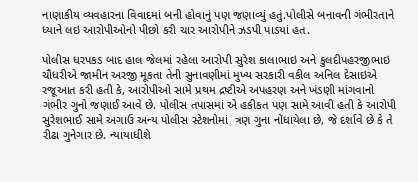નાણાકીય વ્યવહારના વિવાદમાં બની હોવાનું પણ જણાવ્યું હતું.પોલીસે બનાવની ગંભીરતાને ધ્યાને લઇ આરોપીઓનો પીછો કરી ચાર આરોપીને ઝડપી પાડયાં હત.

પોલીસ ધરપકડ બાદ હાલ જેલમાં રહેલા આરોપી સુરેશ કાલાભાઇ અને કુલદીપહરજીભાઇ ચૌધરીએ જામીન અરજી મૂકતા તેની સુનાવણીમાં મુખ્ય સરકારી વકીલ અનિલ દેસાઇએ રજૂઆત કરી હતી કે, આરોપીઓ સામે પ્રથમ દ્રષ્ટીએ અપહરણ અને ખંડણી માંગવાનો ગંભીર ગુનો જણાઈ આવે છે. પોલીસ તપાસમાં એ હકીકત પણ સામે આવી હતી કે આરોપી સુરેશભાઈ સામે અગાઉ અન્ય પોલીસ સ્ટેશનોમાં  ત્રણ ગુના નોંધાયેલા છે, જે દર્શાવે છે કે તે રીઢા ગુનેગાર છે. ન્યાયાધીશે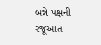બન્ને પક્ષની રજૂઆત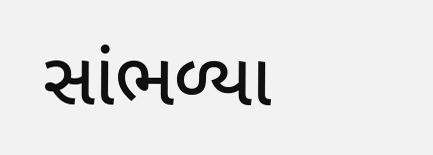સાંભળ્યા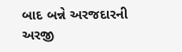બાદ બન્ને અરજદારની અરજી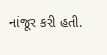નાંજૂર કરી હતી.